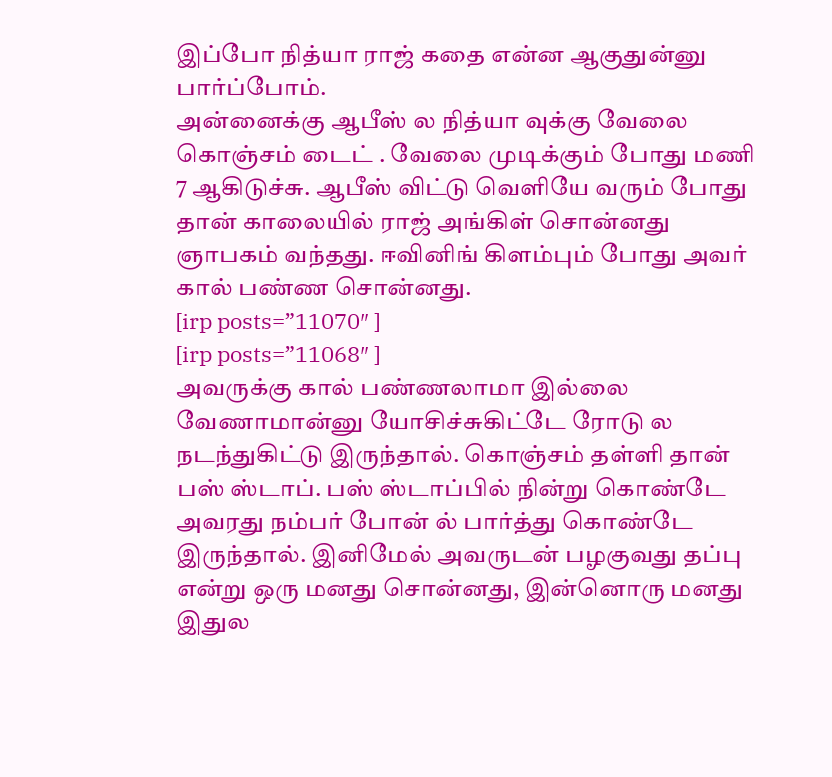இப்போ நித்யா ராஜ் கதை என்ன ஆகுதுன்னு பார்ப்போம்.
அன்னைக்கு ஆபீஸ் ல நித்யா வுக்கு வேலை கொஞ்சம் டைட் . வேலை முடிக்கும் போது மணி 7 ஆகிடுச்சு. ஆபீஸ் விட்டு வெளியே வரும் போது தான் காலையில் ராஜ் அங்கிள் சொன்னது ஞாபகம் வந்தது. ஈவினிங் கிளம்பும் போது அவர் கால் பண்ண சொன்னது.
[irp posts=”11070″ ]
[irp posts=”11068″ ]
அவருக்கு கால் பண்ணலாமா இல்லை வேணாமான்னு யோசிச்சுகிட்டே ரோடு ல நடந்துகிட்டு இருந்தால். கொஞ்சம் தள்ளி தான் பஸ் ஸ்டாப். பஸ் ஸ்டாப்பில் நின்று கொண்டே அவரது நம்பர் போன் ல் பார்த்து கொண்டே இருந்தால். இனிமேல் அவருடன் பழகுவது தப்பு என்று ஒரு மனது சொன்னது, இன்னொரு மனது இதுல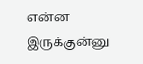என்ன இருக்குன்னு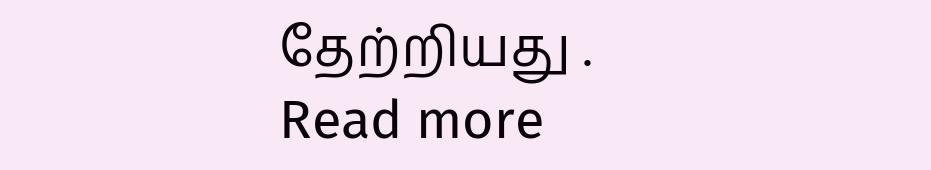தேற்றியது .
Read more